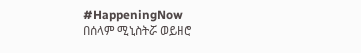#HappeningNow
በሰላም ሚኒስትሯ ወይዘሮ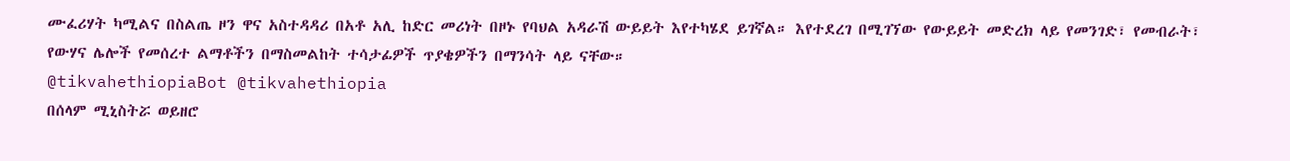ሙፈሪሃት ካሚልና በስልጤ ዞን ዋና አስተዳዳሪ በአቶ አሊ ከድር መሪነት በዞኑ የባህል አዳራሽ ውይይት እየተካሄደ ይገኛል። እየተደረገ በሚገኘው የውይይት መድረክ ላይ የመንገድ፣ የመብራት፣ የውሃና ሌሎች የመሰረተ ልማቶችን በማስመልከት ተሳታፊዎች ጥያቄዎችን በማንሳት ላይ ናቸው።
@tikvahethiopiaBot @tikvahethiopia
በሰላም ሚኒስትሯ ወይዘሮ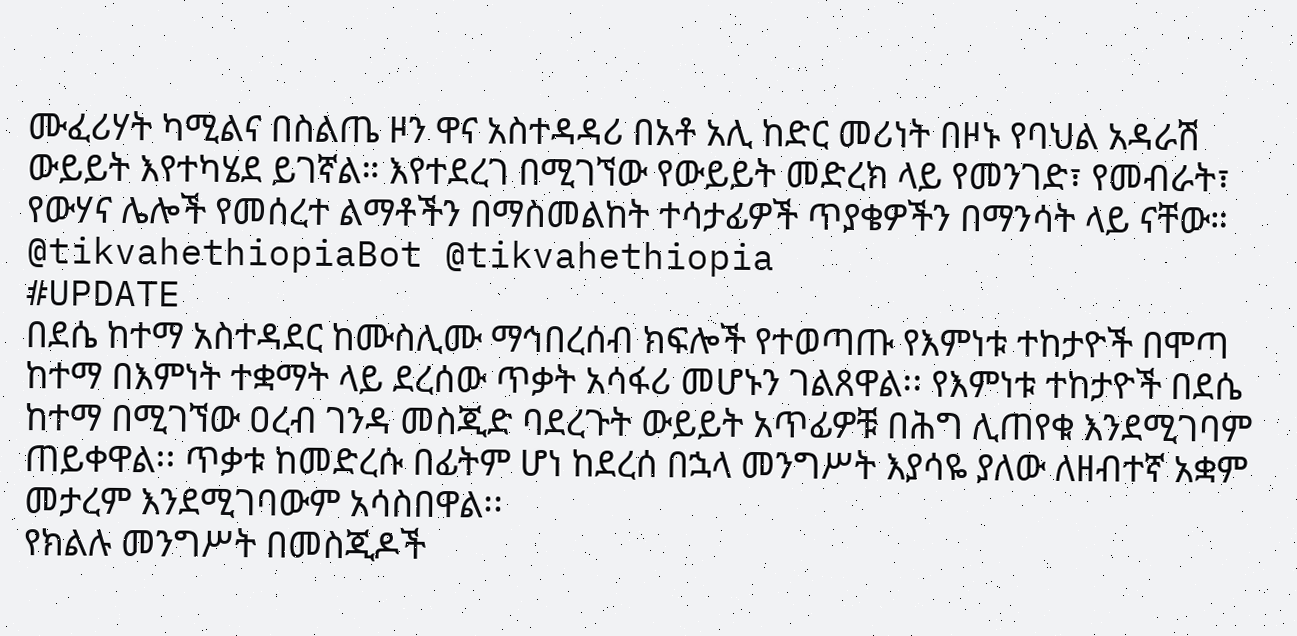ሙፈሪሃት ካሚልና በስልጤ ዞን ዋና አስተዳዳሪ በአቶ አሊ ከድር መሪነት በዞኑ የባህል አዳራሽ ውይይት እየተካሄደ ይገኛል። እየተደረገ በሚገኘው የውይይት መድረክ ላይ የመንገድ፣ የመብራት፣ የውሃና ሌሎች የመሰረተ ልማቶችን በማስመልከት ተሳታፊዎች ጥያቄዎችን በማንሳት ላይ ናቸው።
@tikvahethiopiaBot @tikvahethiopia
#UPDATE
በደሴ ከተማ አስተዳደር ከሙስሊሙ ማኅበረሰብ ክፍሎች የተወጣጡ የእምነቱ ተከታዮች በሞጣ ከተማ በእምነት ተቋማት ላይ ደረሰው ጥቃት አሳፋሪ መሆኑን ገልጸዋል፡፡ የእምነቱ ተከታዮች በደሴ ከተማ በሚገኘው ዐረብ ገንዳ መስጂድ ባደረጉት ውይይት አጥፊዎቹ በሕግ ሊጠየቁ እንደሚገባም ጠይቀዋል፡፡ ጥቃቱ ከመድረሱ በፊትም ሆነ ከደረሰ በኋላ መንግሥት እያሳዬ ያለው ለዘብተኛ አቋም መታረም እንደሚገባውም አሳስበዋል፡፡
የክልሉ መንግሥት በመስጂዶች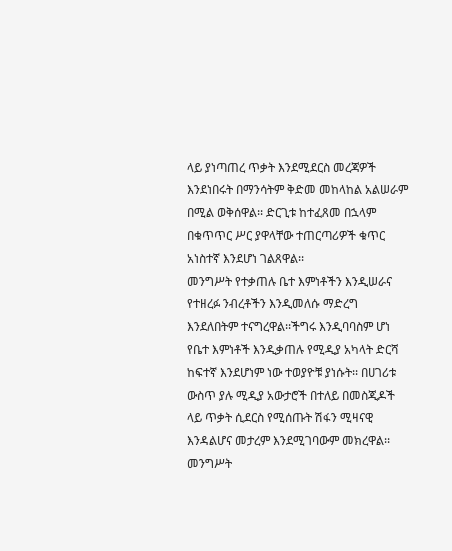ላይ ያነጣጠረ ጥቃት እንደሚደርስ መረጃዎች እንደነበሩት በማንሳትም ቅድመ መከላከል አልሠራም በሚል ወቅሰዋል፡፡ ድርጊቱ ከተፈጸመ በኋላም በቁጥጥር ሥር ያዋላቸው ተጠርጣሪዎች ቁጥር አነስተኛ እንደሆነ ገልጸዋል፡፡
መንግሥት የተቃጠሉ ቤተ እምነቶችን እንዲሠራና የተዘረፉ ንብረቶችን እንዲመለሱ ማድረግ እንደለበትም ተናግረዋል፡፡ችግሩ እንዲባባስም ሆነ የቤተ እምነቶች እንዲቃጠሉ የሚዲያ አካላት ድርሻ ከፍተኛ እንደሆነም ነው ተወያዮቹ ያነሱት፡፡ በሀገሪቱ ውስጥ ያሉ ሚዲያ አውታሮች በተለይ በመስጂዶች ላይ ጥቃት ሲደርስ የሚሰጡት ሽፋን ሚዛናዊ እንዳልሆና መታረም እንደሚገባውም መክረዋል፡፡ መንግሥት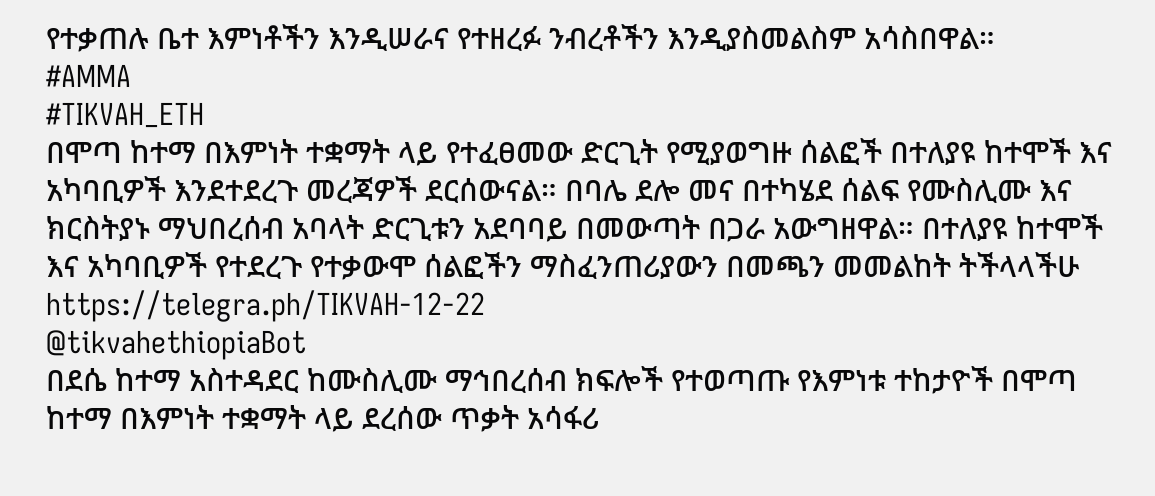የተቃጠሉ ቤተ እምነቶችን እንዲሠራና የተዘረፉ ንብረቶችን እንዲያስመልስም አሳስበዋል።
#AMMA
#TIKVAH_ETH
በሞጣ ከተማ በእምነት ተቋማት ላይ የተፈፀመው ድርጊት የሚያወግዙ ሰልፎች በተለያዩ ከተሞች እና አካባቢዎች እንደተደረጉ መረጃዎች ደርሰውናል። በባሌ ደሎ መና በተካሄደ ሰልፍ የሙስሊሙ እና ክርስትያኑ ማህበረሰብ አባላት ድርጊቱን አደባባይ በመውጣት በጋራ አውግዘዋል። በተለያዩ ከተሞች እና አካባቢዎች የተደረጉ የተቃውሞ ሰልፎችን ማስፈንጠሪያውን በመጫን መመልከት ትችላላችሁ https://telegra.ph/TIKVAH-12-22
@tikvahethiopiaBot
በደሴ ከተማ አስተዳደር ከሙስሊሙ ማኅበረሰብ ክፍሎች የተወጣጡ የእምነቱ ተከታዮች በሞጣ ከተማ በእምነት ተቋማት ላይ ደረሰው ጥቃት አሳፋሪ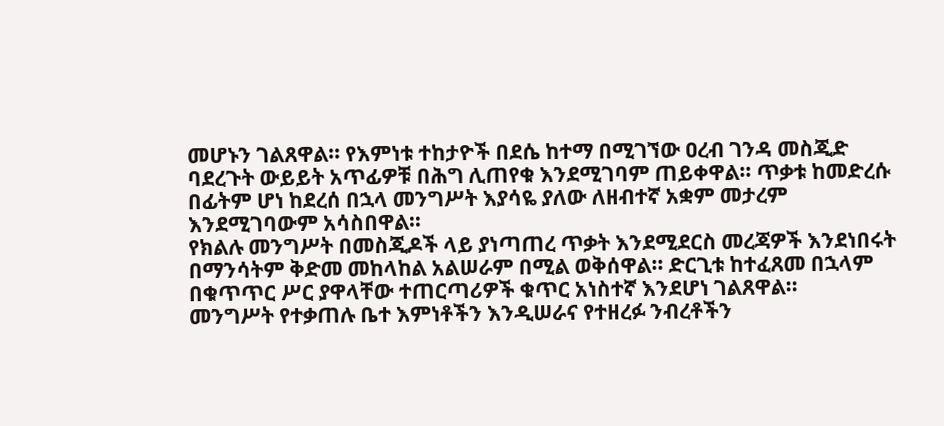መሆኑን ገልጸዋል፡፡ የእምነቱ ተከታዮች በደሴ ከተማ በሚገኘው ዐረብ ገንዳ መስጂድ ባደረጉት ውይይት አጥፊዎቹ በሕግ ሊጠየቁ እንደሚገባም ጠይቀዋል፡፡ ጥቃቱ ከመድረሱ በፊትም ሆነ ከደረሰ በኋላ መንግሥት እያሳዬ ያለው ለዘብተኛ አቋም መታረም እንደሚገባውም አሳስበዋል፡፡
የክልሉ መንግሥት በመስጂዶች ላይ ያነጣጠረ ጥቃት እንደሚደርስ መረጃዎች እንደነበሩት በማንሳትም ቅድመ መከላከል አልሠራም በሚል ወቅሰዋል፡፡ ድርጊቱ ከተፈጸመ በኋላም በቁጥጥር ሥር ያዋላቸው ተጠርጣሪዎች ቁጥር አነስተኛ እንደሆነ ገልጸዋል፡፡
መንግሥት የተቃጠሉ ቤተ እምነቶችን እንዲሠራና የተዘረፉ ንብረቶችን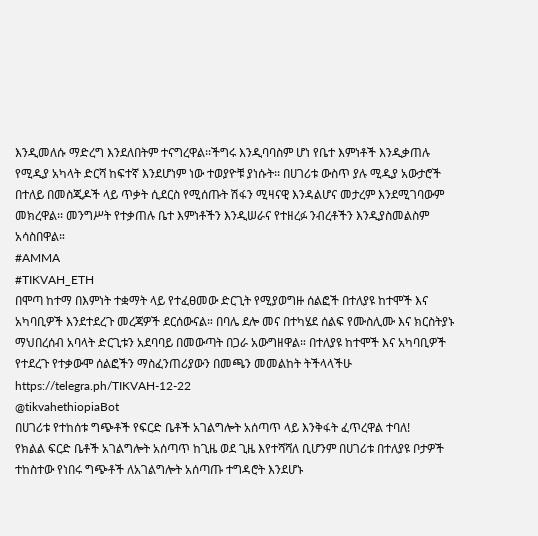እንዲመለሱ ማድረግ እንደለበትም ተናግረዋል፡፡ችግሩ እንዲባባስም ሆነ የቤተ እምነቶች እንዲቃጠሉ የሚዲያ አካላት ድርሻ ከፍተኛ እንደሆነም ነው ተወያዮቹ ያነሱት፡፡ በሀገሪቱ ውስጥ ያሉ ሚዲያ አውታሮች በተለይ በመስጂዶች ላይ ጥቃት ሲደርስ የሚሰጡት ሽፋን ሚዛናዊ እንዳልሆና መታረም እንደሚገባውም መክረዋል፡፡ መንግሥት የተቃጠሉ ቤተ እምነቶችን እንዲሠራና የተዘረፉ ንብረቶችን እንዲያስመልስም አሳስበዋል።
#AMMA
#TIKVAH_ETH
በሞጣ ከተማ በእምነት ተቋማት ላይ የተፈፀመው ድርጊት የሚያወግዙ ሰልፎች በተለያዩ ከተሞች እና አካባቢዎች እንደተደረጉ መረጃዎች ደርሰውናል። በባሌ ደሎ መና በተካሄደ ሰልፍ የሙስሊሙ እና ክርስትያኑ ማህበረሰብ አባላት ድርጊቱን አደባባይ በመውጣት በጋራ አውግዘዋል። በተለያዩ ከተሞች እና አካባቢዎች የተደረጉ የተቃውሞ ሰልፎችን ማስፈንጠሪያውን በመጫን መመልከት ትችላላችሁ https://telegra.ph/TIKVAH-12-22
@tikvahethiopiaBot
በሀገሪቱ የተከሰቱ ግጭቶች የፍርድ ቤቶች አገልግሎት አሰጣጥ ላይ እንቅፋት ፈጥረዋል ተባለ!
የክልል ፍርድ ቤቶች አገልግሎት አሰጣጥ ከጊዜ ወደ ጊዜ እየተሻሻለ ቢሆንም በሀገሪቱ በተለያዩ ቦታዎች ተከስተው የነበሩ ግጭቶች ለአገልግሎት አሰጣጡ ተግዳሮት እንደሆኑ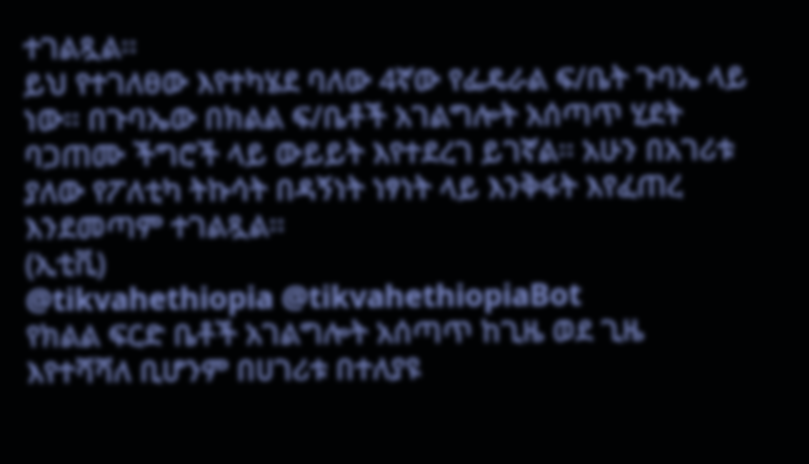ተገልጿል፡፡
ይህ የተገለፀው እየተካሄደ ባለው 4ኛው የፌዴራል ፍ/ቤት ጉባኤ ላይ ነው፡፡ በጉባኤው በክልል ፍ/ቤቶች አገልግሎት አሰጣጥ ሂደት ባጋጠሙ ችግሮች ላይ ውይይት እየተደረገ ይገኛል፡፡ አሁን በአገሪቱ ያለው የፖለቲካ ትኩሳት በዳኝነት ነፃነት ላይ እንቅፋት እየፈጠረ እንደመጣም ተገልጿል፡፡
(ኢቲቪ)
@tikvahethiopia @tikvahethiopiaBot
የክልል ፍርድ ቤቶች አገልግሎት አሰጣጥ ከጊዜ ወደ ጊዜ እየተሻሻለ ቢሆንም በሀገሪቱ በተለያዩ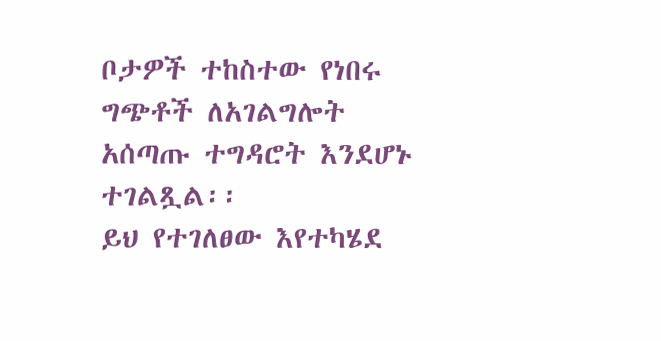ቦታዎች ተከስተው የነበሩ ግጭቶች ለአገልግሎት አሰጣጡ ተግዳሮት እንደሆኑ ተገልጿል፡፡
ይህ የተገለፀው እየተካሄደ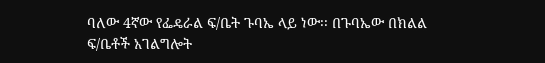ባለው 4ኛው የፌዴራል ፍ/ቤት ጉባኤ ላይ ነው፡፡ በጉባኤው በክልል ፍ/ቤቶች አገልግሎት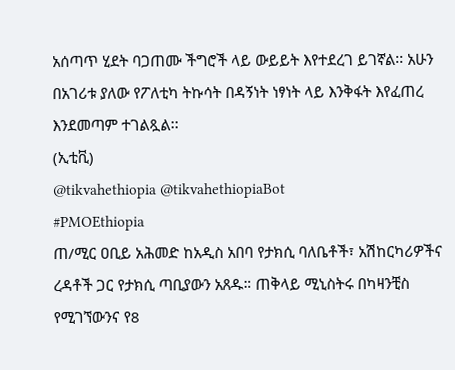አሰጣጥ ሂደት ባጋጠሙ ችግሮች ላይ ውይይት እየተደረገ ይገኛል፡፡ አሁን በአገሪቱ ያለው የፖለቲካ ትኩሳት በዳኝነት ነፃነት ላይ እንቅፋት እየፈጠረ እንደመጣም ተገልጿል፡፡
(ኢቲቪ)
@tikvahethiopia @tikvahethiopiaBot
#PMOEthiopia
ጠ/ሚር ዐቢይ አሕመድ ከአዲስ አበባ የታክሲ ባለቤቶች፣ አሽከርካሪዎችና ረዳቶች ጋር የታክሲ ጣቢያውን አጸዱ። ጠቅላይ ሚኒስትሩ በካዛንቺስ የሚገኘውንና የ8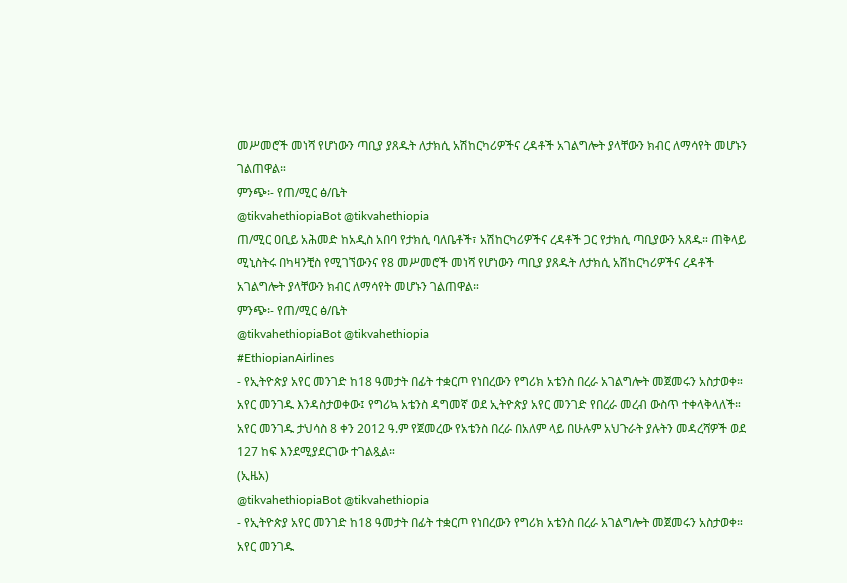መሥመሮች መነሻ የሆነውን ጣቢያ ያጸዱት ለታክሲ አሽከርካሪዎችና ረዳቶች አገልግሎት ያላቸውን ክብር ለማሳየት መሆኑን ገልጠዋል።
ምንጭ፡- የጠ/ሚር ፅ/ቤት
@tikvahethiopiaBot @tikvahethiopia
ጠ/ሚር ዐቢይ አሕመድ ከአዲስ አበባ የታክሲ ባለቤቶች፣ አሽከርካሪዎችና ረዳቶች ጋር የታክሲ ጣቢያውን አጸዱ። ጠቅላይ ሚኒስትሩ በካዛንቺስ የሚገኘውንና የ8 መሥመሮች መነሻ የሆነውን ጣቢያ ያጸዱት ለታክሲ አሽከርካሪዎችና ረዳቶች አገልግሎት ያላቸውን ክብር ለማሳየት መሆኑን ገልጠዋል።
ምንጭ፡- የጠ/ሚር ፅ/ቤት
@tikvahethiopiaBot @tikvahethiopia
#EthiopianAirlines
- የኢትዮጵያ አየር መንገድ ከ18 ዓመታት በፊት ተቋርጦ የነበረውን የግሪክ አቴንስ በረራ አገልግሎት መጀመሩን አስታወቀ። አየር መንገዱ እንዳስታወቀው፤ የግሪኳ አቴንስ ዳግመኛ ወደ ኢትዮጵያ አየር መንገድ የበረራ መረብ ውስጥ ተቀላቅላለች። አየር መንገዱ ታህሳስ 8 ቀን 2012 ዓ.ም የጀመረው የአቴንስ በረራ በአለም ላይ በሁሉም አህጉራት ያሉትን መዳረሻዎች ወደ 127 ከፍ እንደሚያደርገው ተገልጿል።
(ኢዜአ)
@tikvahethiopiaBot @tikvahethiopia
- የኢትዮጵያ አየር መንገድ ከ18 ዓመታት በፊት ተቋርጦ የነበረውን የግሪክ አቴንስ በረራ አገልግሎት መጀመሩን አስታወቀ። አየር መንገዱ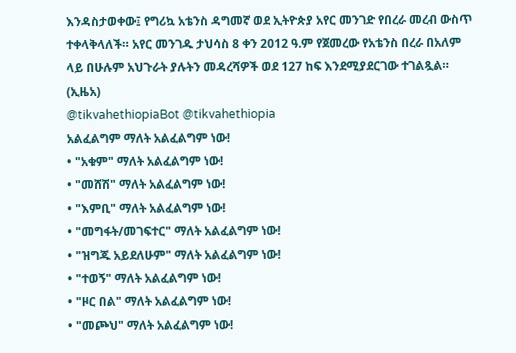እንዳስታወቀው፤ የግሪኳ አቴንስ ዳግመኛ ወደ ኢትዮጵያ አየር መንገድ የበረራ መረብ ውስጥ ተቀላቅላለች። አየር መንገዱ ታህሳስ 8 ቀን 2012 ዓ.ም የጀመረው የአቴንስ በረራ በአለም ላይ በሁሉም አህጉራት ያሉትን መዳረሻዎች ወደ 127 ከፍ እንደሚያደርገው ተገልጿል።
(ኢዜአ)
@tikvahethiopiaBot @tikvahethiopia
አልፈልግም ማለት አልፈልግም ነው!
• "አቁም" ማለት አልፈልግም ነው!
• "መሸሽ" ማለት አልፈልግም ነው!
• "እምቢ" ማለት አልፈልግም ነው!
• "መግፋት/መገፍተር" ማለት አልፈልግም ነው!
• "ዝግጁ አይደለሁም" ማለት አልፈልግም ነው!
• "ተወኝ" ማለት አልፈልግም ነው!
• "ዞር በል" ማለት አልፈልግም ነው!
• "መጮህ" ማለት አልፈልግም ነው!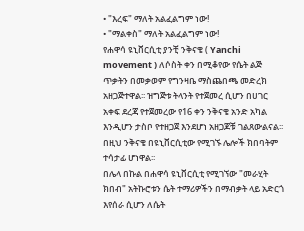• "እረፍ" ማለት አልፈልግም ነው!
• "ማልቀስ" ማለት አልፈልግም ነው!
የሐዋሳ ዩኒቨርሲቲ ያንቺ ንቅናቄ ( Yanchi movement ) ለሶስት ቀን በሚቆየው የሴት ልጅ ጥቃትን በመቃወም የግንዛቤ ማስጨበጫ መድረክ አዘጋጅተዋል፡፡ ዝግጅቱ ትላንት የተጀመረ ሲሆን በሀገር አቀፍ ደረጃ የተጀመረው የ16 ቀን ንቅናቄ አንድ አካል እንዲሆን ታስቦ የተዘጋጀ እንደሆነ አዘጋጆቹ ገልጸውልናል፡፡ በዚህ ንቅናቄ በዩኒቨርሲቲው የሚገኙ ሌሎች ክበባትም ተሳታፊ ሆነዋል፡፡
በሌላ በኩል በሐዋሳ ዩኒቨርሲቲ የሚገኘው "መራሂት ክበብ" አትኩሮቱን ሴት ተማሪዎችን በማብቃት ላይ አድርጎ እየሰራ ሲሆን ለሴት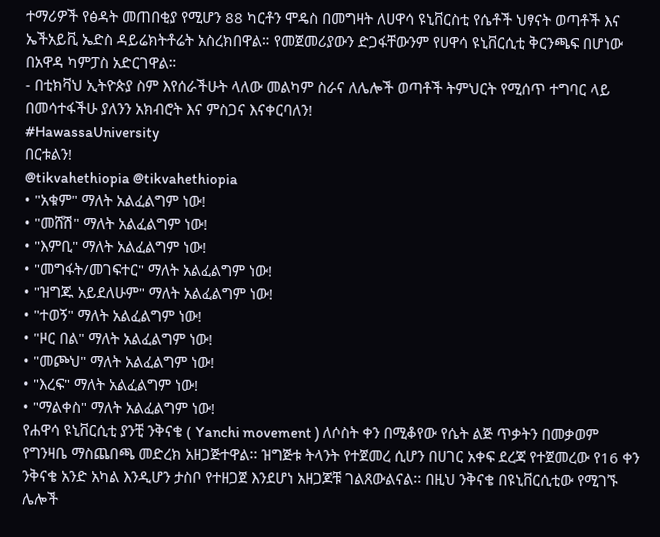ተማሪዎች የፅዳት መጠበቂያ የሚሆን 88 ካርቶን ሞዴስ በመግዛት ለሀዋሳ ዩኒቨርስቲ የሴቶች ህፃናት ወጣቶች እና ኤችአይቪ ኤድስ ዳይሬክትቶሬት አስረክበዋል። የመጀመሪያውን ድጋፋቸውንም የሀዋሳ ዩኒቨርሲቲ ቅርንጫፍ በሆነው በአዋዳ ካምፓስ አድርገዋል።
- በቲክቫህ ኢትዮጵያ ስም እየሰራችሁት ላለው መልካም ስራና ለሌሎች ወጣቶች ትምህርት የሚሰጥ ተግባር ላይ በመሳተፋችሁ ያለንን አክብሮት እና ምስጋና እናቀርባለን!
#HawassaUniversity
በርቱልን!
@tikvahethiopia @tikvahethiopia
• "አቁም" ማለት አልፈልግም ነው!
• "መሸሽ" ማለት አልፈልግም ነው!
• "እምቢ" ማለት አልፈልግም ነው!
• "መግፋት/መገፍተር" ማለት አልፈልግም ነው!
• "ዝግጁ አይደለሁም" ማለት አልፈልግም ነው!
• "ተወኝ" ማለት አልፈልግም ነው!
• "ዞር በል" ማለት አልፈልግም ነው!
• "መጮህ" ማለት አልፈልግም ነው!
• "እረፍ" ማለት አልፈልግም ነው!
• "ማልቀስ" ማለት አልፈልግም ነው!
የሐዋሳ ዩኒቨርሲቲ ያንቺ ንቅናቄ ( Yanchi movement ) ለሶስት ቀን በሚቆየው የሴት ልጅ ጥቃትን በመቃወም የግንዛቤ ማስጨበጫ መድረክ አዘጋጅተዋል፡፡ ዝግጅቱ ትላንት የተጀመረ ሲሆን በሀገር አቀፍ ደረጃ የተጀመረው የ16 ቀን ንቅናቄ አንድ አካል እንዲሆን ታስቦ የተዘጋጀ እንደሆነ አዘጋጆቹ ገልጸውልናል፡፡ በዚህ ንቅናቄ በዩኒቨርሲቲው የሚገኙ ሌሎች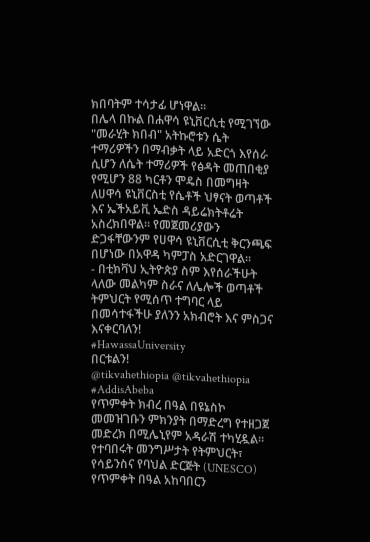ክበባትም ተሳታፊ ሆነዋል፡፡
በሌላ በኩል በሐዋሳ ዩኒቨርሲቲ የሚገኘው "መራሂት ክበብ" አትኩሮቱን ሴት ተማሪዎችን በማብቃት ላይ አድርጎ እየሰራ ሲሆን ለሴት ተማሪዎች የፅዳት መጠበቂያ የሚሆን 88 ካርቶን ሞዴስ በመግዛት ለሀዋሳ ዩኒቨርስቲ የሴቶች ህፃናት ወጣቶች እና ኤችአይቪ ኤድስ ዳይሬክትቶሬት አስረክበዋል። የመጀመሪያውን ድጋፋቸውንም የሀዋሳ ዩኒቨርሲቲ ቅርንጫፍ በሆነው በአዋዳ ካምፓስ አድርገዋል።
- በቲክቫህ ኢትዮጵያ ስም እየሰራችሁት ላለው መልካም ስራና ለሌሎች ወጣቶች ትምህርት የሚሰጥ ተግባር ላይ በመሳተፋችሁ ያለንን አክብሮት እና ምስጋና እናቀርባለን!
#HawassaUniversity
በርቱልን!
@tikvahethiopia @tikvahethiopia
#AddisAbeba
የጥምቀት ክብረ በዓል በዩኔስኮ መመዝገቡን ምክንያት በማድረግ የተዘጋጀ መድረክ በሚሌኒየም አዳራሽ ተካሂዷል። የተባበሩት መንግሥታት የትምህርት፣ የሳይንስና የባህል ድርጅት (UNESCO) የጥምቀት በዓል አከባበርን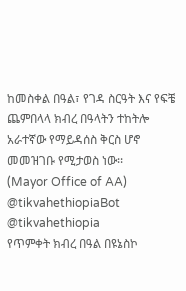ከመስቀል በዓል፣ የገዳ ስርዓት እና የፍቼ ጨምበላላ ክብረ በዓላትን ተከትሎ አራተኛው የማይዳሰስ ቅርስ ሆኖ መመዝገቡ የሚታወስ ነው፡፡
(Mayor Office of AA)
@tikvahethiopiaBot @tikvahethiopia
የጥምቀት ክብረ በዓል በዩኔስኮ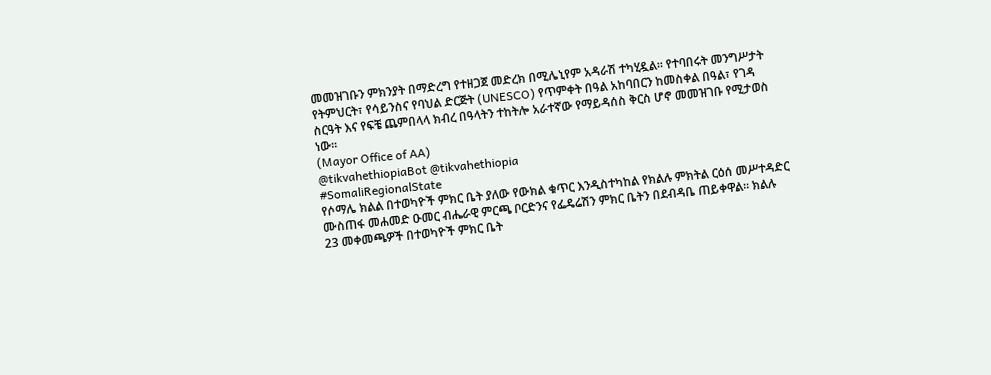መመዝገቡን ምክንያት በማድረግ የተዘጋጀ መድረክ በሚሌኒየም አዳራሽ ተካሂዷል። የተባበሩት መንግሥታት የትምህርት፣ የሳይንስና የባህል ድርጅት (UNESCO) የጥምቀት በዓል አከባበርን ከመስቀል በዓል፣ የገዳ ስርዓት እና የፍቼ ጨምበላላ ክብረ በዓላትን ተከትሎ አራተኛው የማይዳሰስ ቅርስ ሆኖ መመዝገቡ የሚታወስ ነው፡፡
(Mayor Office of AA)
@tikvahethiopiaBot @tikvahethiopia
#SomaliRegionalState
የሶማሌ ክልል በተወካዮች ምክር ቤት ያለው የውክል ቁጥር እንዲስተካከል የክልሉ ምክትል ርዕሰ መሥተዳድር ሙስጠፋ መሐመድ ዑመር ብሔራዊ ምርጫ ቦርድንና የፌዴሬሽን ምክር ቤትን በደብዳቤ ጠይቀዋል። ክልሉ 23 መቀመጫዎች በተወካዮች ምክር ቤት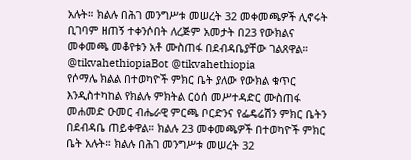አሉት። ክልሉ በሕገ መንግሥቱ መሠረት 32 መቀመጫዎች ሊኖሩት ቢገባም ዘጠኝ ተቀንሶበት ለረጅም አመታት በ23 የውክልና መቀመጫ መቆየቱን አቶ ሙስጠፋ በደብዳቤያቸው ገልጸዋል።
@tikvahethiopiaBot @tikvahethiopia
የሶማሌ ክልል በተወካዮች ምክር ቤት ያለው የውክል ቁጥር እንዲስተካከል የክልሉ ምክትል ርዕሰ መሥተዳድር ሙስጠፋ መሐመድ ዑመር ብሔራዊ ምርጫ ቦርድንና የፌዴሬሽን ምክር ቤትን በደብዳቤ ጠይቀዋል። ክልሉ 23 መቀመጫዎች በተወካዮች ምክር ቤት አሉት። ክልሉ በሕገ መንግሥቱ መሠረት 32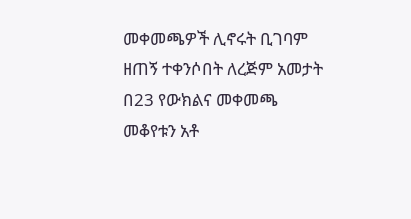መቀመጫዎች ሊኖሩት ቢገባም ዘጠኝ ተቀንሶበት ለረጅም አመታት በ23 የውክልና መቀመጫ መቆየቱን አቶ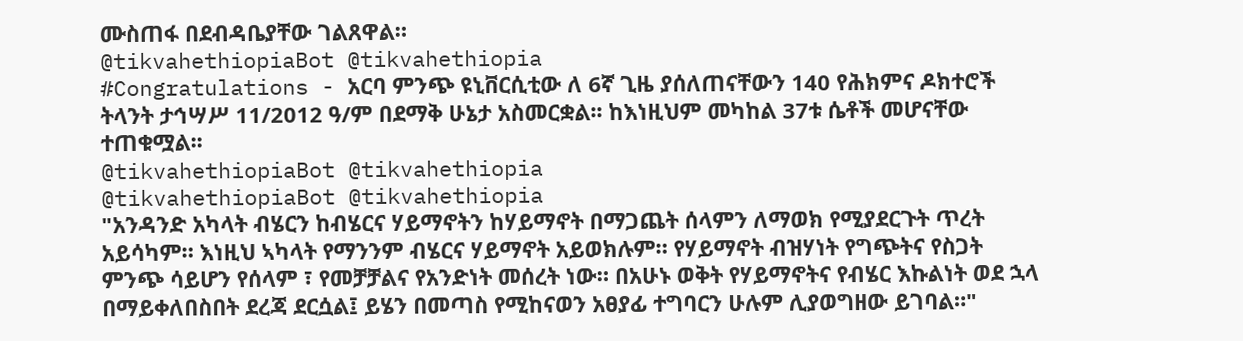ሙስጠፋ በደብዳቤያቸው ገልጸዋል።
@tikvahethiopiaBot @tikvahethiopia
#Congratulations - አርባ ምንጭ ዩኒቨርሲቲው ለ 6ኛ ጊዜ ያሰለጠናቸውን 140 የሕክምና ዶክተሮች ትላንት ታኅሣሥ 11/2012 ዓ/ም በደማቅ ሁኔታ አስመርቋል፡፡ ከእነዚህም መካከል 37ቱ ሴቶች መሆናቸው ተጠቁሟል፡፡
@tikvahethiopiaBot @tikvahethiopia
@tikvahethiopiaBot @tikvahethiopia
"አንዳንድ አካላት ብሄርን ከብሄርና ሃይማኖትን ከሃይማኖት በማጋጨት ሰላምን ለማወክ የሚያደርጉት ጥረት አይሳካም። እነዚህ ኣካላት የማንንም ብሄርና ሃይማኖት አይወክሉም። የሃይማኖት ብዝሃነት የግጭትና የስጋት ምንጭ ሳይሆን የሰላም ፣ የመቻቻልና የአንድነት መሰረት ነው። በአሁኑ ወቅት የሃይማኖትና የብሄር እኩልነት ወደ ኋላ በማይቀለበስበት ደረጃ ደርሷል፤ ይሄን በመጣስ የሚከናወን አፀያፊ ተግባርን ሁሉም ሊያወግዘው ይገባል።"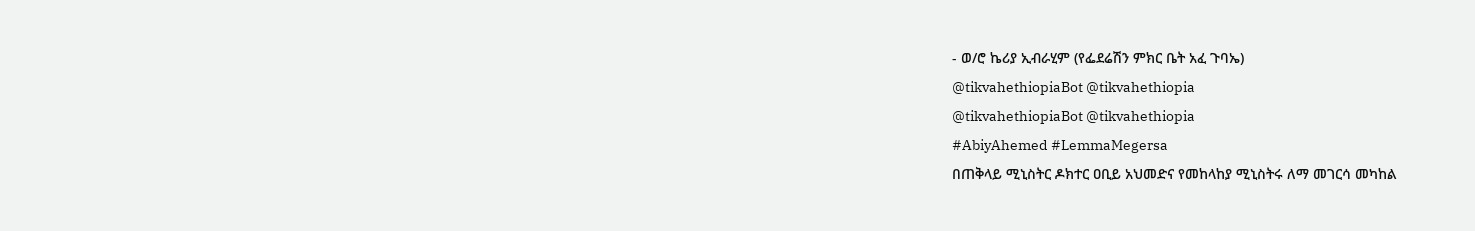- ወ/ሮ ኬሪያ ኢብራሂም (የፌደሬሽን ምክር ቤት አፈ ጉባኤ)
@tikvahethiopiaBot @tikvahethiopia
@tikvahethiopiaBot @tikvahethiopia
#AbiyAhemed #LemmaMegersa
በጠቅላይ ሚኒስትር ዶክተር ዐቢይ አህመድና የመከላከያ ሚኒስትሩ ለማ መገርሳ መካከል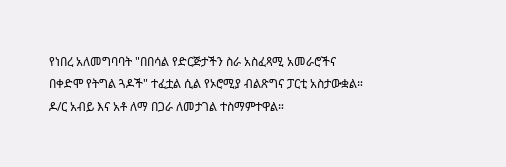የነበረ አለመግባባት "በበሳል የድርጅታችን ስራ አስፈጻሚ አመራሮችና በቀድሞ የትግል ጓዶች" ተፈቷል ሲል የኦሮሚያ ብልጽግና ፓርቲ አስታውቋል። ዶ/ር አብይ እና አቶ ለማ በጋራ ለመታገል ተስማምተዋል።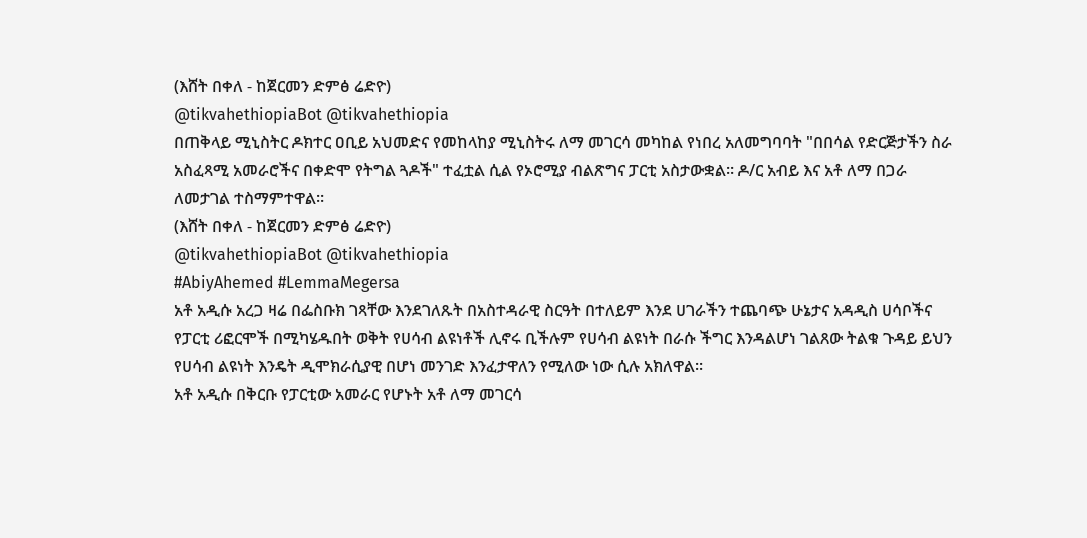(እሸት በቀለ - ከጀርመን ድምፅ ሬድዮ)
@tikvahethiopiaBot @tikvahethiopia
በጠቅላይ ሚኒስትር ዶክተር ዐቢይ አህመድና የመከላከያ ሚኒስትሩ ለማ መገርሳ መካከል የነበረ አለመግባባት "በበሳል የድርጅታችን ስራ አስፈጻሚ አመራሮችና በቀድሞ የትግል ጓዶች" ተፈቷል ሲል የኦሮሚያ ብልጽግና ፓርቲ አስታውቋል። ዶ/ር አብይ እና አቶ ለማ በጋራ ለመታገል ተስማምተዋል።
(እሸት በቀለ - ከጀርመን ድምፅ ሬድዮ)
@tikvahethiopiaBot @tikvahethiopia
#AbiyAhemed #LemmaMegersa
አቶ አዲሱ አረጋ ዛሬ በፌስቡክ ገጻቸው እንደገለጹት በአስተዳራዊ ስርዓት በተለይም እንደ ሀገራችን ተጨባጭ ሁኔታና አዳዲስ ሀሳቦችና የፓርቲ ሪፎርሞች በሚካሄዱበት ወቅት የሀሳብ ልዩነቶች ሊኖሩ ቢችሉም የሀሳብ ልዩነት በራሱ ችግር እንዳልሆነ ገልጸው ትልቁ ጉዳይ ይህን የሀሳብ ልዩነት እንዴት ዲሞክራሲያዊ በሆነ መንገድ እንፈታዋለን የሚለው ነው ሲሉ አክለዋል፡፡
አቶ አዲሱ በቅርቡ የፓርቲው አመራር የሆኑት አቶ ለማ መገርሳ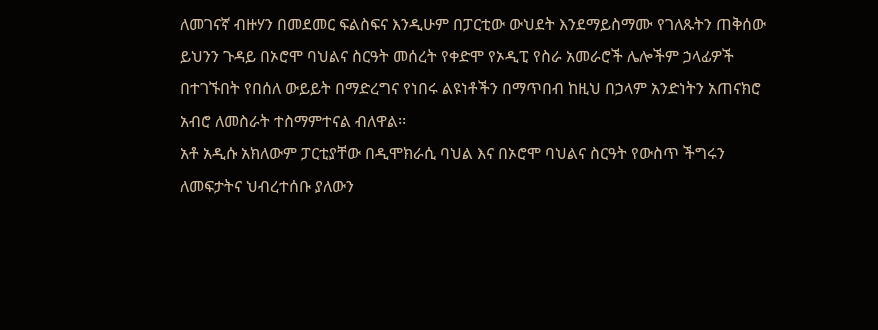ለመገናኛ ብዙሃን በመደመር ፍልስፍና እንዲሁም በፓርቲው ውህደት እንደማይስማሙ የገለጹትን ጠቅሰው ይህንን ጉዳይ በኦሮሞ ባህልና ስርዓት መሰረት የቀድሞ የኦዲፒ የስራ አመራሮች ሌሎችም ኃላፊዎች በተገኙበት የበሰለ ውይይት በማድረግና የነበሩ ልዩነቶችን በማጥበብ ከዚህ በኃላም አንድነትን አጠናክሮ አብሮ ለመስራት ተስማምተናል ብለዋል፡፡
አቶ አዲሱ አክለውም ፓርቲያቸው በዲሞክራሲ ባህል እና በኦሮሞ ባህልና ስርዓት የውስጥ ችግሩን ለመፍታትና ህብረተሰቡ ያለውን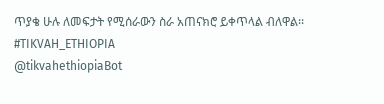ጥያቄ ሁሉ ለመፍታት የሚሰራውን ስራ አጠናክሮ ይቀጥላል ብለዋል፡፡
#TIKVAH_ETHIOPIA
@tikvahethiopiaBot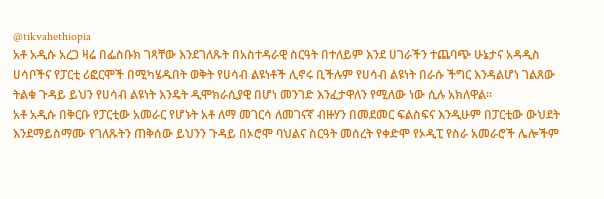@tikvahethiopia
አቶ አዲሱ አረጋ ዛሬ በፌስቡክ ገጻቸው እንደገለጹት በአስተዳራዊ ስርዓት በተለይም እንደ ሀገራችን ተጨባጭ ሁኔታና አዳዲስ ሀሳቦችና የፓርቲ ሪፎርሞች በሚካሄዱበት ወቅት የሀሳብ ልዩነቶች ሊኖሩ ቢችሉም የሀሳብ ልዩነት በራሱ ችግር እንዳልሆነ ገልጸው ትልቁ ጉዳይ ይህን የሀሳብ ልዩነት እንዴት ዲሞክራሲያዊ በሆነ መንገድ እንፈታዋለን የሚለው ነው ሲሉ አክለዋል፡፡
አቶ አዲሱ በቅርቡ የፓርቲው አመራር የሆኑት አቶ ለማ መገርሳ ለመገናኛ ብዙሃን በመደመር ፍልስፍና እንዲሁም በፓርቲው ውህደት እንደማይስማሙ የገለጹትን ጠቅሰው ይህንን ጉዳይ በኦሮሞ ባህልና ስርዓት መሰረት የቀድሞ የኦዲፒ የስራ አመራሮች ሌሎችም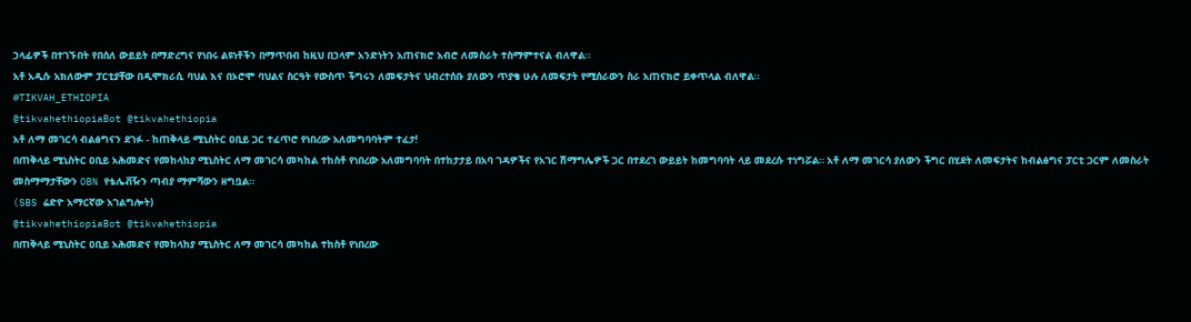ኃላፊዎች በተገኙበት የበሰለ ውይይት በማድረግና የነበሩ ልዩነቶችን በማጥበብ ከዚህ በኃላም አንድነትን አጠናክሮ አብሮ ለመስራት ተስማምተናል ብለዋል፡፡
አቶ አዲሱ አክለውም ፓርቲያቸው በዲሞክራሲ ባህል እና በኦሮሞ ባህልና ስርዓት የውስጥ ችግሩን ለመፍታትና ህብረተሰቡ ያለውን ጥያቄ ሁሉ ለመፍታት የሚሰራውን ስራ አጠናክሮ ይቀጥላል ብለዋል፡፡
#TIKVAH_ETHIOPIA
@tikvahethiopiaBot @tikvahethiopia
አቶ ለማ መገርሳ ብልፅግናን ደገፉ - ከጠቅላይ ሚኒስትር ዐቢይ ጋር ተፈጥሮ የነበረው አለመግባባትም ተፈታ!
በጠቅላይ ሚኒስትር ዐቢይ አሕመድና የመከላከያ ሚኒስትር ለማ መገርሳ መካከል ተከስቶ የነበረው አለመግባባት በተከታታይ በአባ ገዳዎችና የአገር ሽማግሌዎች ጋር በተደረገ ውይይት ከመግባባት ላይ መደረሱ ተነግሯል። አቶ ለማ መገርሳ ያለውን ችግር በሂደት ለመፍታትና ከብልፅግና ፓርቲ ጋርም ለመስራት መስማማታቸውን OBN የቴሌቭዥን ጣብያ ማምሻውን ዘግቧል።
(SBS ሬድዮ አማርኛው አገልግሎት)
@tikvahethiopiaBot @tikvahethiopia
በጠቅላይ ሚኒስትር ዐቢይ አሕመድና የመከላከያ ሚኒስትር ለማ መገርሳ መካከል ተከስቶ የነበረው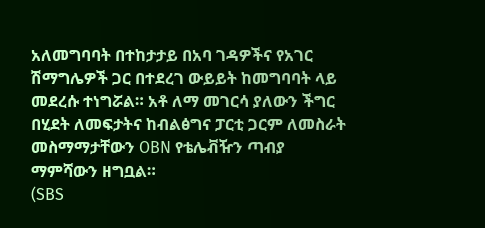አለመግባባት በተከታታይ በአባ ገዳዎችና የአገር ሽማግሌዎች ጋር በተደረገ ውይይት ከመግባባት ላይ መደረሱ ተነግሯል። አቶ ለማ መገርሳ ያለውን ችግር በሂደት ለመፍታትና ከብልፅግና ፓርቲ ጋርም ለመስራት መስማማታቸውን OBN የቴሌቭዥን ጣብያ ማምሻውን ዘግቧል።
(SBS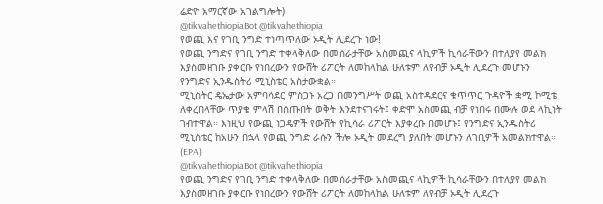ሬድዮ አማርኛው አገልግሎት)
@tikvahethiopiaBot @tikvahethiopia
የወጪ እና የገቢ ንግድ ተነጣጥለው ኦዲት ሊደረጉ ነው!
የወጪ ንግድና የገቢ ንግድ ተቀላቅለው በመሰራታቸው አስመጪና ላኪዎች ኪሳራቸውን በተለያየ መልክ እያስመዘገቡ ያቀርቡ የነበረውን የውሸት ሪፖርት ለመከላከል ሁለቱም ለየብቻ ኦዲት ሊደረጉ መሆኑን የንግድና ኢንዱስትሪ ሚኒስቴር አስታውቋል።
ሚኒስትር ዴኤታው አምባሳደር ምስጋኑ አረጋ በመንግሥት ወጪ አስተዳደርና ቁጥጥር ጉዳዮች ቋሚ ኮሚቴ ለቀረበላቸው ጥያቄ ምላሽ በሰጡበት ወቅት እንደተናገሩት፤ ቀድሞ አስመጪ ብቻ የነበሩ በሙሉ ወደ ላኪነት ገብተዋል። እነዚህ የውጪ ነጋዴዎች የውሸት የኪሳራ ሪፖርት እያቀረቡ በመሆኑ፤ የንግድና ኢንዱስትሪ ሚኒስቴር ከአሁን በኋላ የወጪ ንግድ ራሱን ችሎ ኦዲት መደረግ ያለበት መሆኑን ለገቢዎች አመልክተዋል።
(EPA)
@tikvahethiopiaBot @tikvahethiopia
የወጪ ንግድና የገቢ ንግድ ተቀላቅለው በመሰራታቸው አስመጪና ላኪዎች ኪሳራቸውን በተለያየ መልክ እያስመዘገቡ ያቀርቡ የነበረውን የውሸት ሪፖርት ለመከላከል ሁለቱም ለየብቻ ኦዲት ሊደረጉ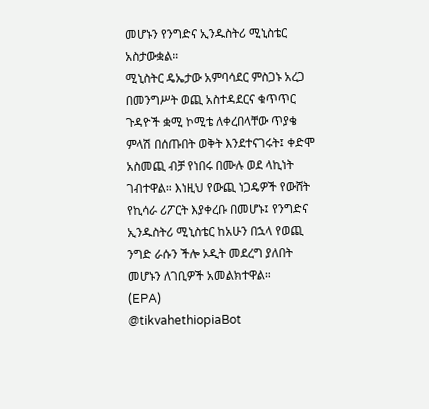መሆኑን የንግድና ኢንዱስትሪ ሚኒስቴር አስታውቋል።
ሚኒስትር ዴኤታው አምባሳደር ምስጋኑ አረጋ በመንግሥት ወጪ አስተዳደርና ቁጥጥር ጉዳዮች ቋሚ ኮሚቴ ለቀረበላቸው ጥያቄ ምላሽ በሰጡበት ወቅት እንደተናገሩት፤ ቀድሞ አስመጪ ብቻ የነበሩ በሙሉ ወደ ላኪነት ገብተዋል። እነዚህ የውጪ ነጋዴዎች የውሸት የኪሳራ ሪፖርት እያቀረቡ በመሆኑ፤ የንግድና ኢንዱስትሪ ሚኒስቴር ከአሁን በኋላ የወጪ ንግድ ራሱን ችሎ ኦዲት መደረግ ያለበት መሆኑን ለገቢዎች አመልክተዋል።
(EPA)
@tikvahethiopiaBot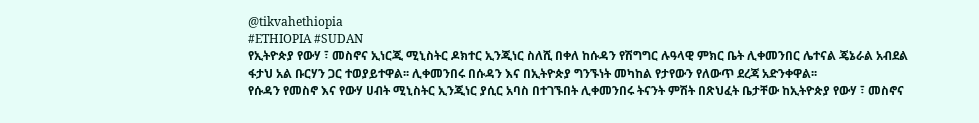@tikvahethiopia
#ETHIOPIA #SUDAN
የኢትዮጵያ የውሃ ፣ መስኖና ኢነርጂ ሚኒስትር ዶክተር ኢንጂነር ስለሺ በቀለ ከሱዳን የሽግግር ሉዓላዊ ምክር ቤት ሊቀመንበር ሌተናል ጄኔራል አብደል ፋታህ አል ቡርሃን ጋር ተወያይተዋል፡፡ ሊቀመንበሩ በሱዳን እና በኢትዮጵያ ግንኙነት መካከል የታየውን የለውጥ ደረጃ አድንቀዋል፡፡
የሱዳን የመስኖ እና የውሃ ሀብት ሚኒስትር ኢንጂነር ያሲር አባስ በተገኙበት ሊቀመንበሩ ትናንት ምሽት በጽህፈት ቤታቸው ከኢትዮጵያ የውሃ ፣ መስኖና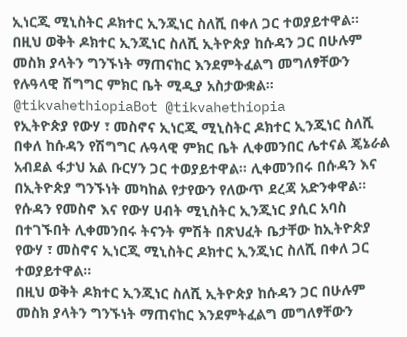ኢነርጂ ሚኒስትር ዶክተር ኢንጂነር ስለሺ በቀለ ጋር ተወያይተዋል፡፡
በዚህ ወቅት ዶክተር ኢንጂነር ስለሺ ኢትዮጵያ ከሱዳን ጋር በሁሉም መስክ ያላትን ግንኙነት ማጠናከር እንደምትፈልግ መግለፃቸውን የሉዓላዊ ሽግግር ምክር ቤት ሚዲያ አስታውቋል።
@tikvahethiopiaBot @tikvahethiopia
የኢትዮጵያ የውሃ ፣ መስኖና ኢነርጂ ሚኒስትር ዶክተር ኢንጂነር ስለሺ በቀለ ከሱዳን የሽግግር ሉዓላዊ ምክር ቤት ሊቀመንበር ሌተናል ጄኔራል አብደል ፋታህ አል ቡርሃን ጋር ተወያይተዋል፡፡ ሊቀመንበሩ በሱዳን እና በኢትዮጵያ ግንኙነት መካከል የታየውን የለውጥ ደረጃ አድንቀዋል፡፡
የሱዳን የመስኖ እና የውሃ ሀብት ሚኒስትር ኢንጂነር ያሲር አባስ በተገኙበት ሊቀመንበሩ ትናንት ምሽት በጽህፈት ቤታቸው ከኢትዮጵያ የውሃ ፣ መስኖና ኢነርጂ ሚኒስትር ዶክተር ኢንጂነር ስለሺ በቀለ ጋር ተወያይተዋል፡፡
በዚህ ወቅት ዶክተር ኢንጂነር ስለሺ ኢትዮጵያ ከሱዳን ጋር በሁሉም መስክ ያላትን ግንኙነት ማጠናከር እንደምትፈልግ መግለፃቸውን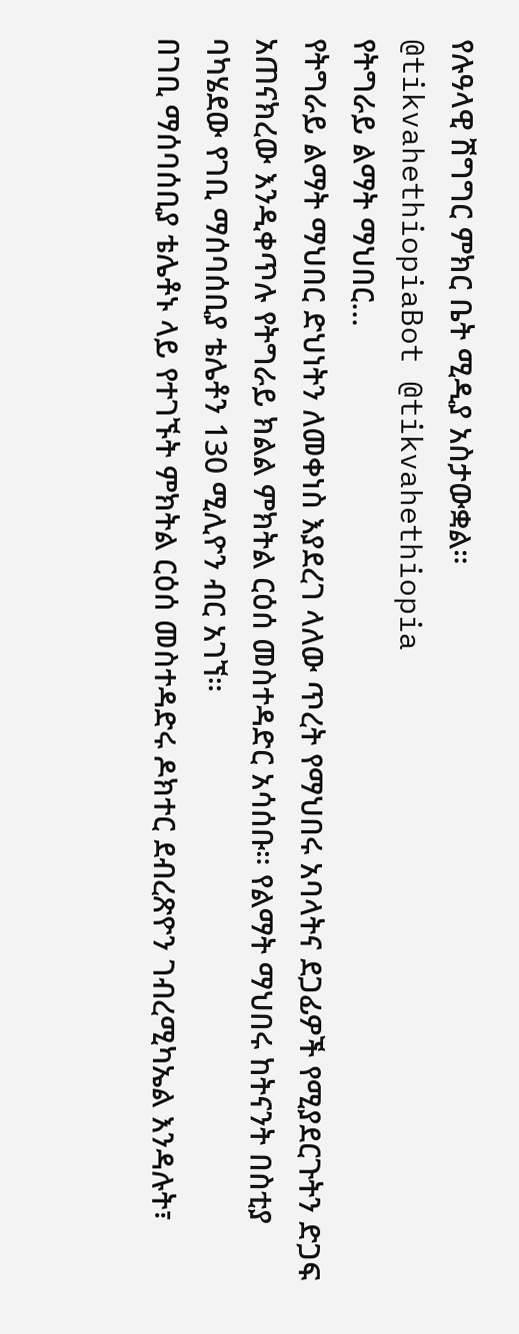የሉዓላዊ ሽግግር ምክር ቤት ሚዲያ አስታውቋል።
@tikvahethiopiaBot @tikvahethiopia
የትግራይ ልማት ማህበር...
የትግራይ ልማት ማህበር ድህነትን ለመቀነስ እያደረገ ላለው ጥረት የማህበሩ አባላትና ደጋፊዎች የሚያደርጉትን ድጋፍ አጠናክረው እንዲቀጥሉ የትግራይ ክልል ምክትል ርዕሰ መስተዳድር አሳሰቡ። የልማት ማህበሩ ከትናንት በስቲያ ባካሄደው የገቢ ማሰባሰቢያ ቴሌቶን 130 ሚሊዮን ብር አገኘ።
በገቢ ማሰባሰቢያ ቴሌቶኑ ላይ የተገኙት ምክትል ርዕሰ መስተዳድሩ ዶክተር ደብረጽዮን ገብረሚካኤል እንዳሉት፣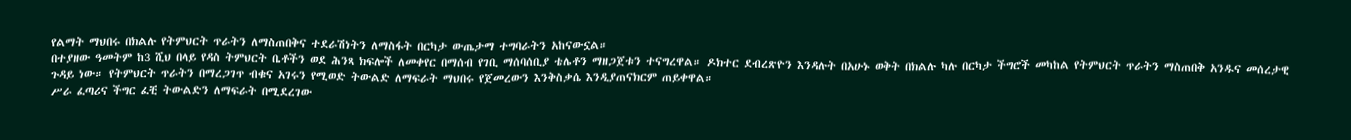የልማት ማህበሩ በክልሉ የትምህርት ጥራትን ለማስጠበቅና ተደራሽነትን ለማስፋት በርካታ ውጤታማ ተግባራትን አከናውኗል።
በተያዘው ዓመትም ከ3 ሺህ በላይ የዳስ ትምህርት ቤቶችን ወደ ሕንጻ ክፍሎች ለመቀየር በማሰብ የገቢ ማሰባሰቢያ ቴሌቶን ማዘጋጀቱን ተናግረዋል። ዶክተር ደብረጽዮን እንዳሉት በአሁኑ ወቅት በክልሉ ካሉ በርካታ ችግሮች መካከል የትምህርት ጥራትን ማስጠበቅ አንዱና መሰረታዊ ጉዳይ ነው። የትምህርት ጥራትን በማረጋገጥ ብቁና አገሩን የሚወድ ትውልድ ለማፍራት ማህበሩ የጀመረውን እንቅስቃሴ እንዲያጠናክርም ጠይቀዋል።
ሥራ ፈጣሪና ችግር ፈቺ ትውልድን ለማፍራት በሚደረገው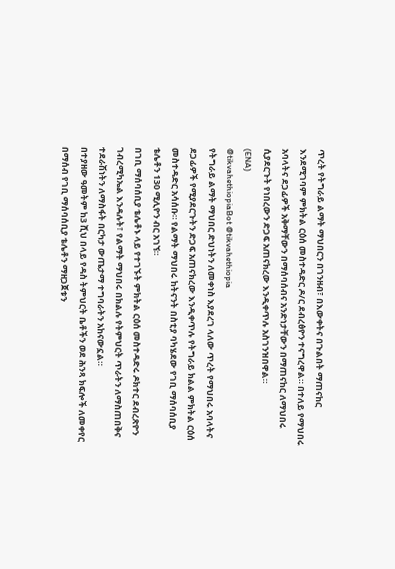ጥረት የትግራይ ልማት ማህበርን በገንዘብ፣ በእውቀትና በጉልበት ማጠናከር እንደሚገባም ምክትል ርዕሰ መስተዳድር ዶ/ር ደብረፅዮን ተናግረዋል። በተለይ የማህበሩ አባላትና ደጋፊዎች አቅማቸውን በማሰባሰብና አንድነታቸውን በማጠናከር ለማህበሩ ሲያደርጉት የነበረውን ድጋፍ አጠናክረው እንዲቀጥሉ አስገንዝበዋል።
(ENA)
@tikvahethiopiaBot @tikvahethiopia
የትግራይ ልማት ማህበር ድህነትን ለመቀነስ እያደረገ ላለው ጥረት የማህበሩ አባላትና ደጋፊዎች የሚያደርጉትን ድጋፍ አጠናክረው እንዲቀጥሉ የትግራይ ክልል ምክትል ርዕሰ መስተዳድር አሳሰቡ። የልማት ማህበሩ ከትናንት በስቲያ ባካሄደው የገቢ ማሰባሰቢያ ቴሌቶን 130 ሚሊዮን ብር አገኘ።
በገቢ ማሰባሰቢያ ቴሌቶኑ ላይ የተገኙት ምክትል ርዕሰ መስተዳድሩ ዶክተር ደብረጽዮን ገብረሚካኤል እንዳሉት፣ የልማት ማህበሩ በክልሉ የትምህርት ጥራትን ለማስጠበቅና ተደራሽነትን ለማስፋት በርካታ ውጤታማ ተግባራትን አከናውኗል።
በተያዘው ዓመትም ከ3 ሺህ በላይ የዳስ ትምህርት ቤቶችን ወደ ሕንጻ ክፍሎች ለመቀየር በማሰብ የገቢ ማሰባሰቢያ ቴሌቶን ማዘጋጀቱን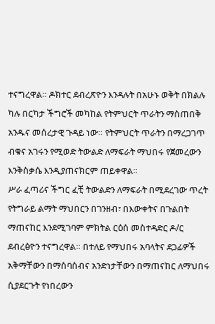ተናግረዋል። ዶክተር ደብረጽዮን እንዳሉት በአሁኑ ወቅት በክልሉ ካሉ በርካታ ችግሮች መካከል የትምህርት ጥራትን ማስጠበቅ አንዱና መሰረታዊ ጉዳይ ነው። የትምህርት ጥራትን በማረጋገጥ ብቁና አገሩን የሚወድ ትውልድ ለማፍራት ማህበሩ የጀመረውን እንቅስቃሴ እንዲያጠናክርም ጠይቀዋል።
ሥራ ፈጣሪና ችግር ፈቺ ትውልድን ለማፍራት በሚደረገው ጥረት የትግራይ ልማት ማህበርን በገንዘብ፣ በእውቀትና በጉልበት ማጠናከር እንደሚገባም ምክትል ርዕሰ መስተዳድር ዶ/ር ደብረፅዮን ተናግረዋል። በተለይ የማህበሩ አባላትና ደጋፊዎች አቅማቸውን በማሰባሰብና አንድነታቸውን በማጠናከር ለማህበሩ ሲያደርጉት የነበረውን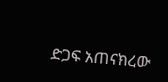ድጋፍ አጠናክረው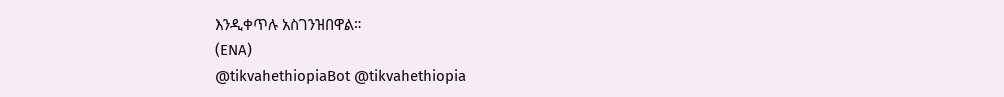እንዲቀጥሉ አስገንዝበዋል።
(ENA)
@tikvahethiopiaBot @tikvahethiopia